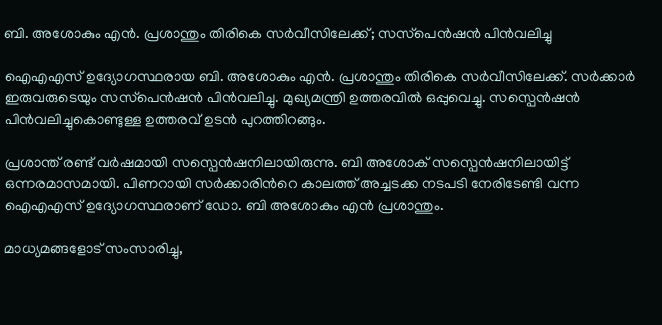ബി. അശോകും എന്‍. പ്രശാന്തും തിരികെ സര്‍വീസിലേക്ക്; സസ്‌പെന്‍ഷന്‍ പിന്‍വലിച്ചു

ഐഎഎസ് ഉദ്യോഗസ്ഥരായ ബി. അശോകും എന്‍. പ്രശാന്തും തിരികെ സര്‍വീസിലേക്ക്. സര്‍ക്കാര്‍ ഇരുവരുടെയും സസ്‌പെന്‍ഷന്‍ പിന്‍വലിച്ചു. മുഖ്യമന്ത്രി ഉത്തരവില്‍ ഒപ്പുവെച്ചു. സസ്പെൻഷൻ പിൻവലിച്ചുകൊണ്ടുള്ള ഉത്തരവ് ഉടന്‍ പുറത്തിറങ്ങും.

പ്രശാന്ത് രണ്ട് വർഷമായി സസ്പെൻഷനിലായിരുന്നു. ബി അശോക് സസ്പെൻഷനിലായിട്ട് ഒന്നരമാസമായി. പിണറായി സര്‍ക്കാരിന്‍റെ കാലത്ത് അച്ചടക്ക നടപടി നേരിടേണ്ടി വന്ന ഐഎഎസ് ഉദ്യോഗസ്ഥരാണ് ഡോ. ബി അശോകും എൻ പ്രശാന്തും.

മാധ്യമങ്ങളോട് സംസാരിച്ചു,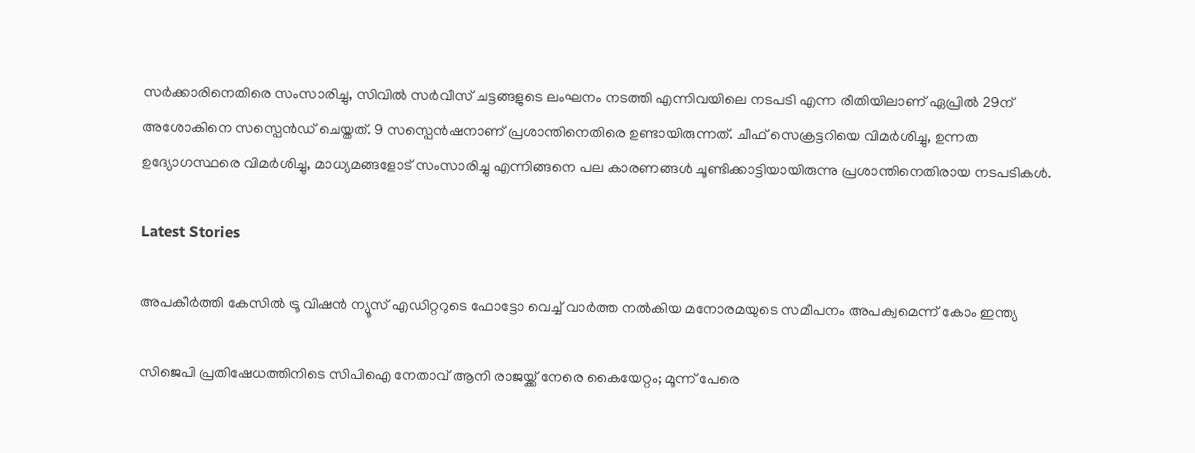സര്‍ക്കാരിനെതിരെ സംസാരിച്ചു, സിവിൽ സര്‍വീസ് ചട്ടങ്ങളുടെ ലംഘനം നടത്തി എന്നിവയിലെ നടപടി എന്ന രീതിയിലാണ് ഏപ്രിൽ 29ന് അശോകിനെ സസ്പെൻഡ് ചെയ്തത്. 9 സസ്പെൻഷനാണ് പ്രശാന്തിനെതിരെ ഉണ്ടായിരുന്നത്. ചീഫ് സെക്രട്ടറിയെ വിമര്‍ശിച്ചു, ഉന്നത ഉദ്യോഗസ്ഥരെ വിമര്‍ശിച്ചു, മാധ്യമങ്ങളോട് സംസാരിച്ചു എന്നിങ്ങനെ പല കാരണങ്ങള്‍ ചൂണ്ടിക്കാട്ടിയായിരുന്നു പ്രശാന്തിനെതിരായ നടപടികള്‍.

Latest Stories

അപകീര്‍ത്തി കേസില്‍ ട്രൂ വിഷന്‍ ന്യൂസ് എഡിറ്ററുടെ ഫോട്ടോ വെച്ച് വാര്‍ത്ത നല്‍കിയ മനോരമയുടെ സമീപനം അപക്വമെന്ന് കോം ഇന്ത്യ

സിജെപി പ്രതിഷേധത്തിനിടെ സിപിഐ നേതാവ് ആനി രാജയ്ക്ക് നേരെ കൈയേറ്റം; മൂന്ന് പേരെ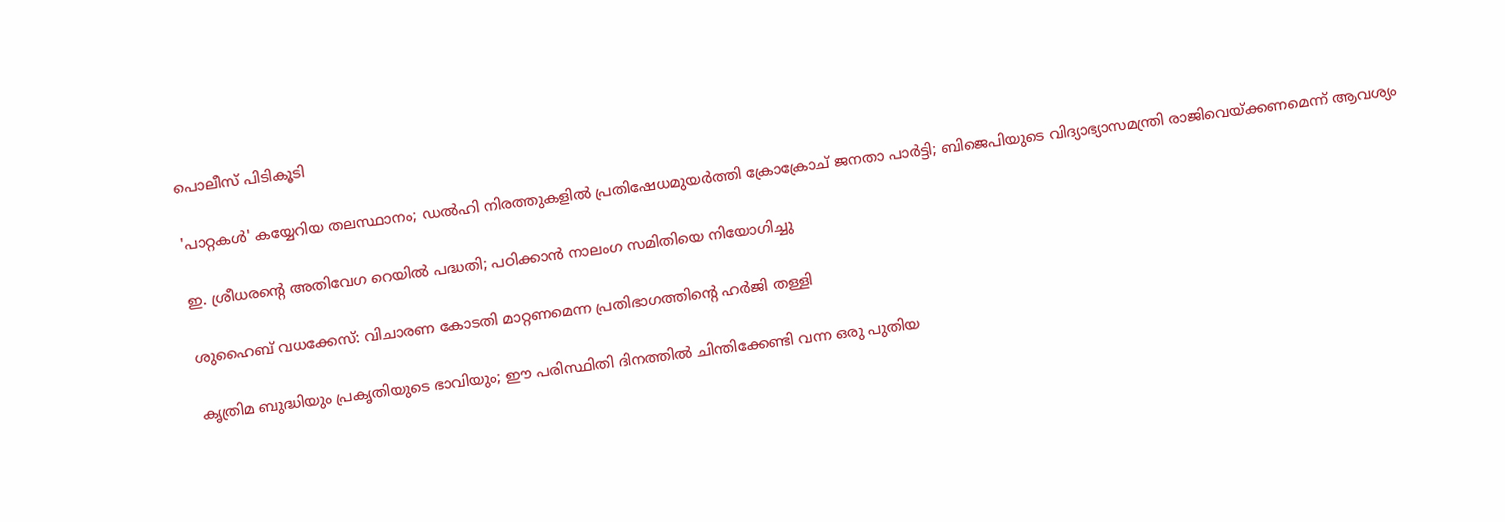പൊലീസ് പിടികൂടി

'പാറ്റകള്‍' കയ്യേറിയ തലസ്ഥാനം; ഡല്‍ഹി നിരത്തുകളില്‍ പ്രതിഷേധമുയര്‍ത്തി ക്രോക്രോച് ജനതാ പാര്‍ട്ടി; ബിജെപിയുടെ വിദ്യാഭ്യാസമന്ത്രി രാജിവെയ്ക്കണമെന്ന് ആവശ്യം

ഇ. ശ്രീധരന്റെ അതിവേഗ റെയിൽ പദ്ധതി; പഠിക്കാൻ നാലംഗ സമിതിയെ നിയോഗിച്ചു

ശുഹൈബ് വധക്കേസ്: വിചാരണ കോടതി മാറ്റണമെന്ന പ്രതിഭാഗത്തിൻ്റെ ഹർജി തള്ളി

കൃത്രിമ ബുദ്ധിയും പ്രകൃതിയുടെ ഭാവിയും; ഈ പരിസ്ഥിതി ദിനത്തില്‍ ചിന്തിക്കേണ്ടി വന്ന ഒരു പുതിയ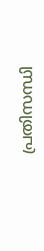പ്രതിസന്ധി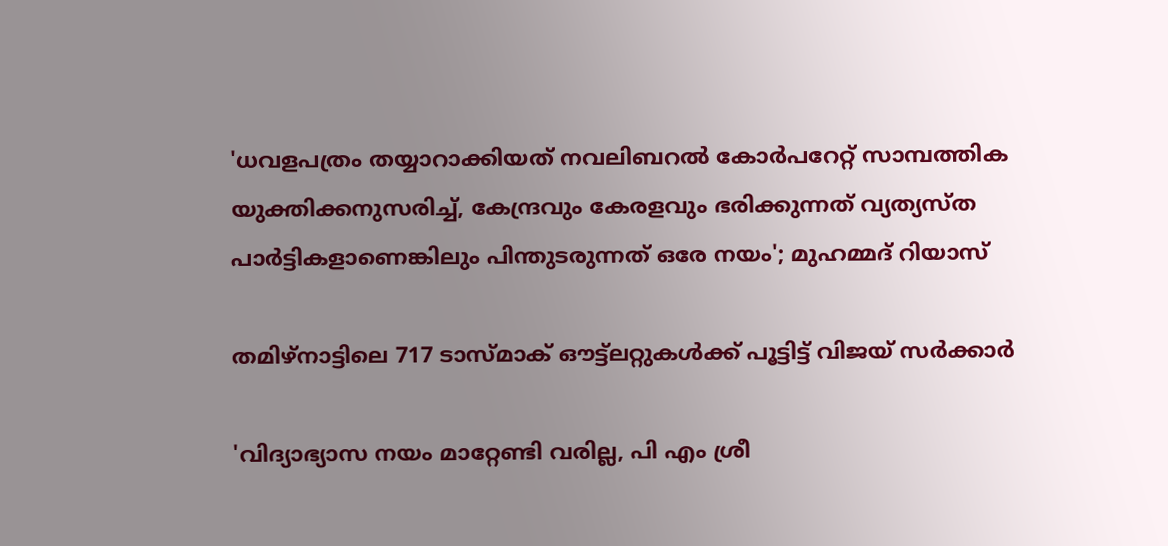'ധവളപത്രം തയ്യാറാക്കിയത് നവലിബറൽ കോർപറേറ്റ് സാമ്പത്തിക യുക്തിക്കനുസരിച്ച്, കേന്ദ്രവും കേരളവും ഭരിക്കുന്നത് വ്യത്യസ്ത പാർട്ടികളാണെങ്കിലും പിന്തുടരുന്നത് ഒരേ നയം'; മുഹമ്മദ് റിയാസ്

തമിഴ്നാട്ടിലെ 717 ടാസ്മാക് ഔട്ട്ലറ്റുകൾക്ക് പൂട്ടിട്ട് വിജയ് സർക്കാർ

'വിദ്യാഭ്യാസ നയം മാറ്റേണ്ടി വരില്ല, പി എം ശ്രീ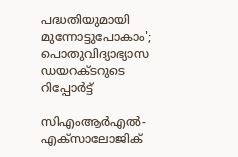പദ്ധതിയുമായി മുന്നോട്ടുപോകാം'; പൊതുവിദ്യാഭ്യാസ ഡയറക്ടറുടെ റിപ്പോര്‍ട്ട്

സിഎംആർഎൽ-എക്‌സാലോജിക്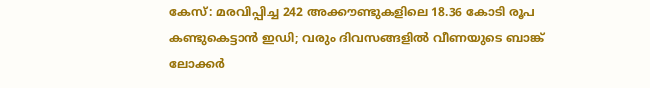കേസ്: മരവിപ്പിച്ച 242 അക്കൗണ്ടുകളിലെ 18.36 കോടി രൂപ കണ്ടുകെട്ടാൻ ഇഡി; വരും ദിവസങ്ങളിൽ വീണയുടെ ബാങ്ക് ലോക്കർ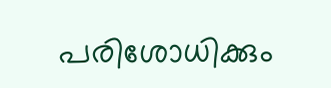പരിശോധിക്കും